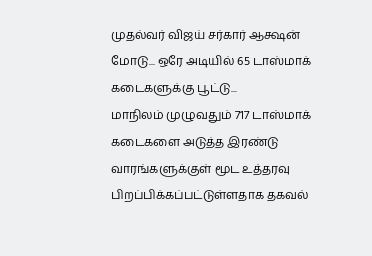முதல்வர் விஜய் சர்கார் ஆக்ஷன் மோடு... ஒரே அடியில் 65 டாஸ்மாக் கடைகளுக்கு பூட்டு...
மாநிலம் முழுவதும் 717 டாஸ்மாக் கடைகளை அடுத்த இரண்டு வாரங்களுக்குள் மூட உத்தரவு பிறப்பிக்கப்பட்டுள்ளதாக தகவல்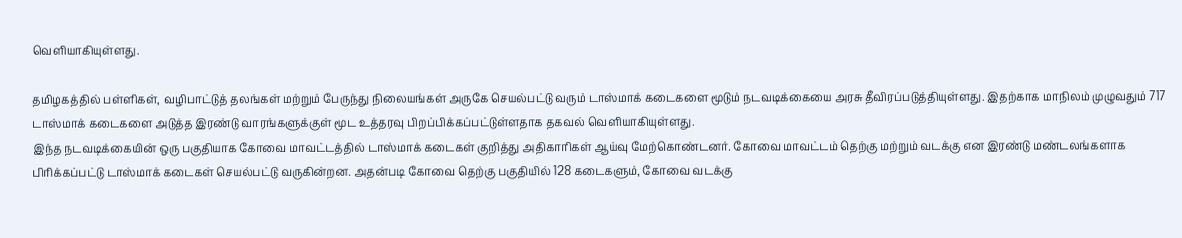வெளியாகியுள்ளது.

தமிழகத்தில் பள்ளிகள், வழிபாட்டுத் தலங்கள் மற்றும் பேருந்து நிலையங்கள் அருகே செயல்பட்டு வரும் டாஸ்மாக் கடைகளை மூடும் நடவடிக்கையை அரசு தீவிரப்படுத்தியுள்ளது. இதற்காக மாநிலம் முழுவதும் 717 டாஸ்மாக் கடைகளை அடுத்த இரண்டு வாரங்களுக்குள் மூட உத்தரவு பிறப்பிக்கப்பட்டுள்ளதாக தகவல் வெளியாகியுள்ளது.
இந்த நடவடிக்கையின் ஒரு பகுதியாக கோவை மாவட்டத்தில் டாஸ்மாக் கடைகள் குறித்து அதிகாரிகள் ஆய்வு மேற்கொண்டனர். கோவை மாவட்டம் தெற்கு மற்றும் வடக்கு என இரண்டு மண்டலங்களாக பிரிக்கப்பட்டு டாஸ்மாக் கடைகள் செயல்பட்டு வருகின்றன. அதன்படி கோவை தெற்கு பகுதியில் 128 கடைகளும், கோவை வடக்கு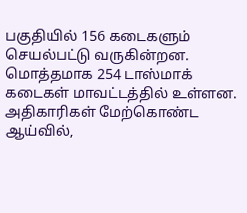பகுதியில் 156 கடைகளும் செயல்பட்டு வருகின்றன. மொத்தமாக 254 டாஸ்மாக் கடைகள் மாவட்டத்தில் உள்ளன.
அதிகாரிகள் மேற்கொண்ட ஆய்வில்,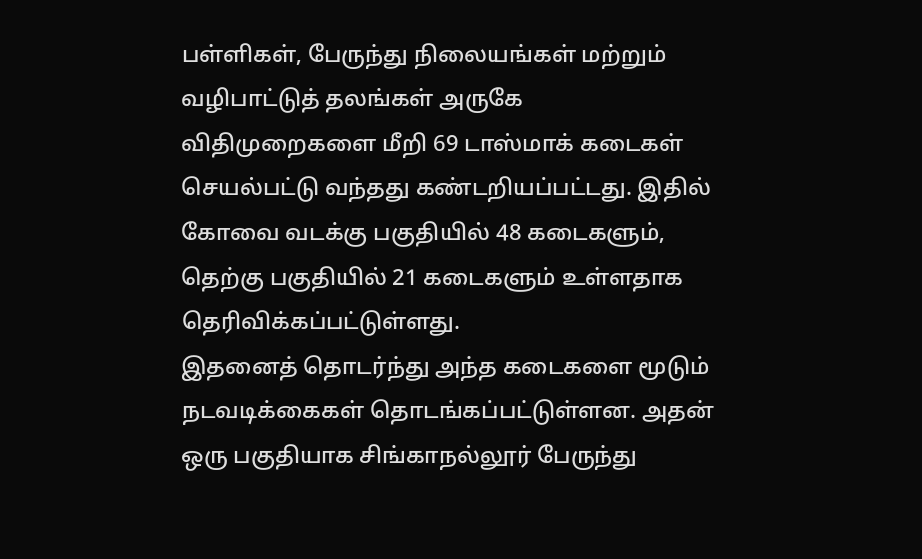பள்ளிகள், பேருந்து நிலையங்கள் மற்றும் வழிபாட்டுத் தலங்கள் அருகே விதிமுறைகளை மீறி 69 டாஸ்மாக் கடைகள் செயல்பட்டு வந்தது கண்டறியப்பட்டது. இதில் கோவை வடக்கு பகுதியில் 48 கடைகளும், தெற்கு பகுதியில் 21 கடைகளும் உள்ளதாக தெரிவிக்கப்பட்டுள்ளது.
இதனைத் தொடர்ந்து அந்த கடைகளை மூடும் நடவடிக்கைகள் தொடங்கப்பட்டுள்ளன. அதன் ஒரு பகுதியாக சிங்காநல்லூர் பேருந்து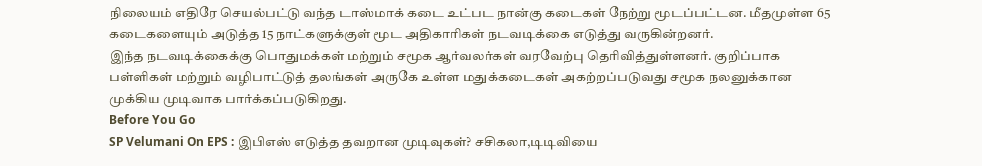நிலையம் எதிரே செயல்பட்டு வந்த டாஸ்மாக் கடை உட்பட நான்கு கடைகள் நேற்று மூடப்பட்டன. மீதமுள்ள 65 கடைகளையும் அடுத்த 15 நாட்களுக்குள் மூட அதிகாரிகள் நடவடிக்கை எடுத்து வருகின்றனர்.
இந்த நடவடிக்கைக்கு பொதுமக்கள் மற்றும் சமூக ஆர்வலர்கள் வரவேற்பு தெரிவித்துள்ளனர். குறிப்பாக பள்ளிகள் மற்றும் வழிபாட்டுத் தலங்கள் அருகே உள்ள மதுக்கடைகள் அகற்றப்படுவது சமூக நலனுக்கான முக்கிய முடிவாக பார்க்கப்படுகிறது.
Before You Go
SP Velumani On EPS : இபிஎஸ் எடுத்த தவறான முடிவுகள்? சசிகலா,டிடிவியை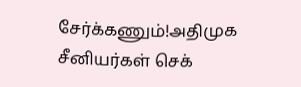சேர்க்கணும்!அதிமுக சீனியர்கள் செக்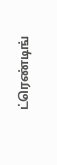ட்ரெண்டிங்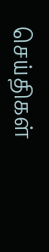செய்திகள்